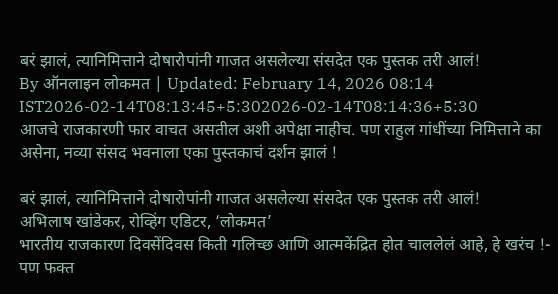बरं झालं, त्यानिमित्ताने दोषारोपांनी गाजत असलेल्या संसदेत एक पुस्तक तरी आलं!
By ऑनलाइन लोकमत | Updated: February 14, 2026 08:14 IST2026-02-14T08:13:45+5:302026-02-14T08:14:36+5:30
आजचे राजकारणी फार वाचत असतील अशी अपेक्षा नाहीच. पण राहुल गांधींच्या निमित्ताने का असेना, नव्या संसद भवनाला एका पुस्तकाचं दर्शन झालं !

बरं झालं, त्यानिमित्ताने दोषारोपांनी गाजत असलेल्या संसदेत एक पुस्तक तरी आलं!
अभिलाष खांडेकर, रोव्हिंग एडिटर, ‘लोकमत’
भारतीय राजकारण दिवसेंदिवस किती गलिच्छ आणि आत्मकेंद्रित होत चाललेलं आहे, हे खरंच !- पण फक्त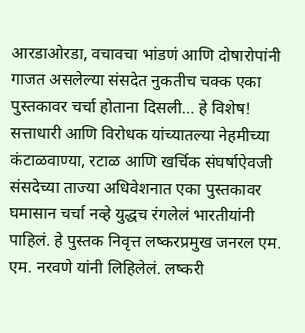आरडाओरडा, वचावचा भांडणं आणि दोषारोपांनी गाजत असलेल्या संसदेत नुकतीच चक्क एका पुस्तकावर चर्चा होताना दिसली… हे विशेष!
सत्ताधारी आणि विरोधक यांच्यातल्या नेहमीच्या कंटाळवाण्या, रटाळ आणि खर्चिक संघर्षाऐवजी संसदेच्या ताज्या अधिवेशनात एका पुस्तकावर घमासान चर्चा नव्हे युद्धच रंगलेलं भारतीयांनी पाहिलं. हे पुस्तक निवृत्त लष्करप्रमुख जनरल एम. एम. नरवणे यांनी लिहिलेलं. लष्करी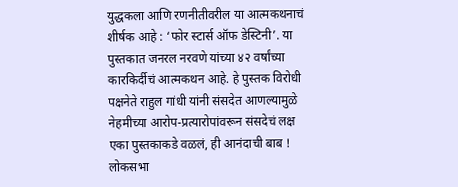युद्धकला आणि रणनीतीवरील या आत्मकथनाचं शीर्षक आहे : ‘फोर स्टार्स ऑफ डेस्टिनी’. या पुस्तकात जनरल नरवणे यांच्या ४२ वर्षांच्या कारकिर्दीचं आत्मकथन आहे. हे पुस्तक विरोधी पक्षनेते राहुल गांधी यांनी संसदेत आणल्यामुळे नेहमीच्या आरोप-प्रत्यारोपांवरून संसदेचं लक्ष एका पुस्तकाकडे वळलं, ही आनंदाची बाब ! लोकसभा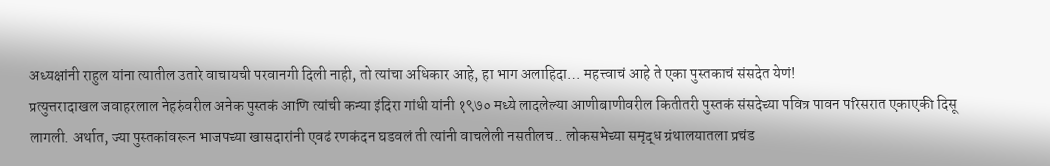अध्यक्षांनी राहुल यांना त्यातील उतारे वाचायची परवानगी दिली नाही, तो त्यांचा अधिकार आहे, हा भाग अलाहिदा… महत्त्वाचं आहे ते एका पुस्तकाचं संसदेत येणं!
प्रत्युत्तरादाखल जवाहरलाल नेहरुंवरील अनेक पुस्तकं आणि त्यांची कन्या इंदिरा गांधी यांनी १९७० मध्ये लादलेल्या आणीबाणीवरील कितीतरी पुस्तकं संसदेच्या पवित्र पावन परिसरात एकाएकी दिसू लागली. अर्थात, ज्या पुस्तकांवरून भाजपच्या खासदारांनी एवढं रणकंदन घडवलं ती त्यांनी वाचलेली नसतीलच.. लोकसभेच्या समृद्ध ग्रंथालयातला प्रचंड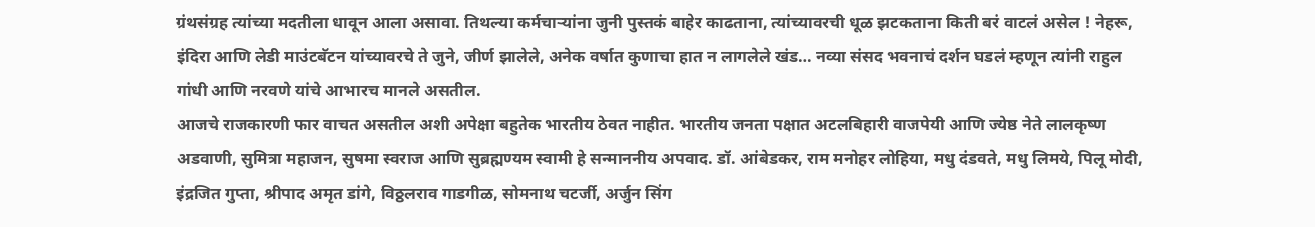ग्रंथसंग्रह त्यांच्या मदतीला धावून आला असावा. तिथल्या कर्मचाऱ्यांना जुनी पुस्तकं बाहेर काढताना, त्यांच्यावरची धूळ झटकताना किती बरं वाटलं असेल ! नेहरू, इंदिरा आणि लेडी माउंटबॅटन यांच्यावरचे ते जुने, जीर्ण झालेले, अनेक वर्षात कुणाचा हात न लागलेले खंड… नव्या संसद भवनाचं दर्शन घडलं म्हणून त्यांनी राहुल गांधी आणि नरवणे यांचे आभारच मानले असतील.
आजचे राजकारणी फार वाचत असतील अशी अपेक्षा बहुतेक भारतीय ठेवत नाहीत. भारतीय जनता पक्षात अटलबिहारी वाजपेयी आणि ज्येष्ठ नेते लालकृष्ण अडवाणी, सुमित्रा महाजन, सुषमा स्वराज आणि सुब्रह्मण्यम स्वामी हे सन्माननीय अपवाद. डॉ. आंबेडकर, राम मनोहर लोहिया, मधु दंडवते, मधु लिमये, पिलू मोदी, इंद्रजित गुप्ता, श्रीपाद अमृत डांगे, विठ्ठलराव गाडगीळ, सोमनाथ चटर्जी, अर्जुन सिंग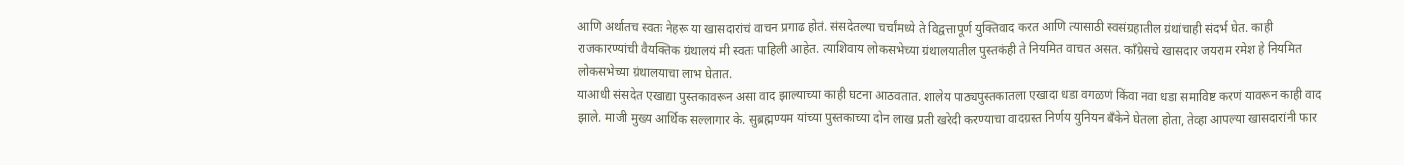आणि अर्थातच स्वतः नेहरू या खासदारांचं वाचन प्रगाढ होतं. संसदेतल्या चर्चांमध्ये ते विद्वत्तापूर्ण युक्तिवाद करत आणि त्यासाठी स्वसंग्रहातील ग्रंथांचाही संदर्भ घेत. काही राजकारण्यांची वैयक्तिक ग्रंथालयं मी स्वतः पाहिली आहेत. त्याशिवाय लोकसभेच्या ग्रंथालयातील पुस्तकंही ते नियमित वाचत असत. काँग्रेसचे खासदार जयराम रमेश हे नियमित लोकसभेच्या ग्रंथालयाचा लाभ घेतात.
याआधी संसदेत एखाद्या पुस्तकावरून असा वाद झाल्याच्या काही घटना आठवतात. शालेय पाठ्यपुस्तकातला एखादा धडा वगळणं किंवा नवा धडा समाविष्ट करणं यावरून काही वाद झाले. माजी मुख्य आर्थिक सल्लागार के. सुब्रह्मण्यम यांच्या पुस्तकाच्या दोन लाख प्रती खरेदी करण्याचा वादग्रस्त निर्णय युनियन बँकेने घेतला होता, तेव्हा आपल्या खासदारांनी फार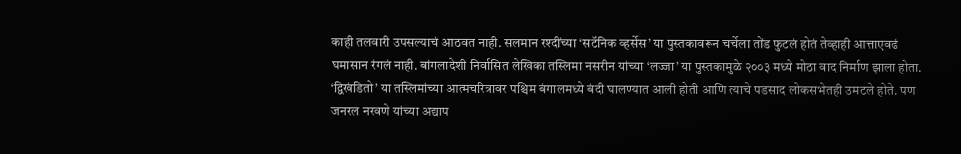काही तलवारी उपसल्याचं आठवत नाही. सलमान रश्दींच्या ‘सटॅनिक व्हर्सेस’ या पुस्तकावरून चर्चेला तोंड फुटलं होतं तेव्हाही आत्ताएवढं घमासान रंगलं नाही. बांगलादेशी निर्वासित लेखिका तस्लिमा नसरीन यांच्या ‘लज्जा’ या पुस्तकामुळे २००३ मध्ये मोठा वाद निर्माण झाला होता. ‘द्विखंडितो’ या तस्लिमांच्या आत्मचरित्रावर पश्चिम बंगालमध्ये बंदी घालण्यात आली होती आणि त्याचे पडसाद लोकसभेतही उमटले होते. पण जनरल नरवणे यांच्या अद्याप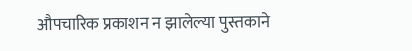औपचारिक प्रकाशन न झालेल्या पुस्तकाने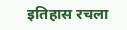इतिहास रचला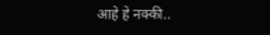आहे हे नक्की..